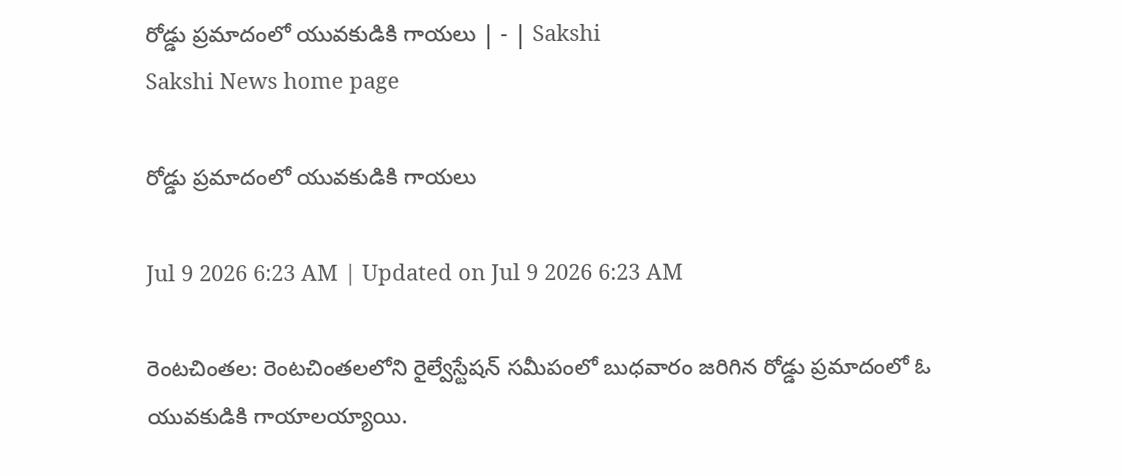రోడ్డు ప్రమాదంలో యువకుడికి గాయలు | - | Sakshi
Sakshi News home page

రోడ్డు ప్రమాదంలో యువకుడికి గాయలు

Jul 9 2026 6:23 AM | Updated on Jul 9 2026 6:23 AM

రెంటచింతల: రెంటచింతలలోని రైల్వేస్టేషన్‌ సమీపంలో బుధవారం జరిగిన రోడ్డు ప్రమాదంలో ఓ యువకుడికి గాయాలయ్యాయి.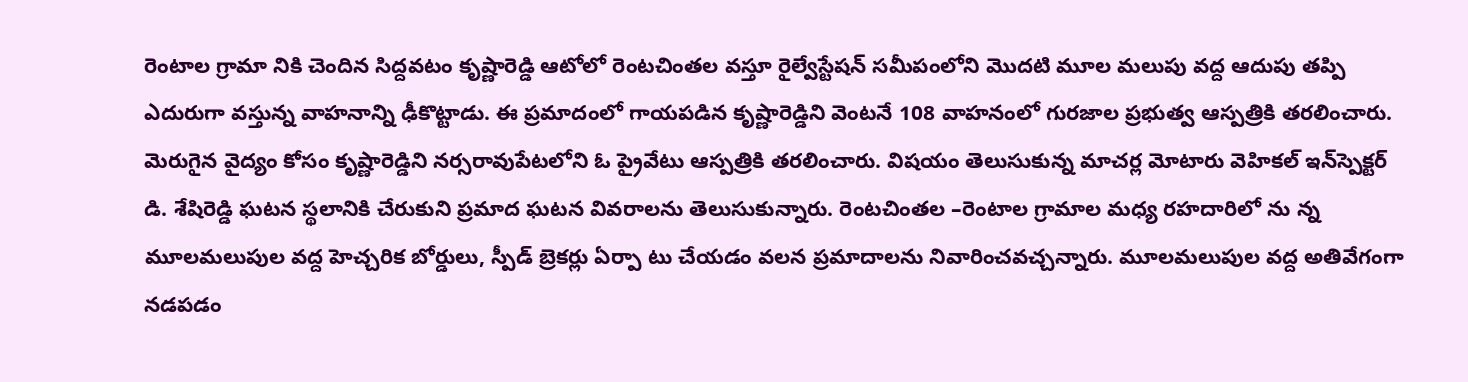రెంటాల గ్రామా నికి చెందిన సిద్దవటం కృష్ణారెడ్డి ఆటోలో రెంటచింతల వస్తూ రైల్వేస్టేషన్‌ సమీపంలోని మొదటి మూల మలుపు వద్ద ఆదుపు తప్పి ఎదురుగా వస్తున్న వాహనాన్ని ఢీకొట్టాడు. ఈ ప్రమాదంలో గాయపడిన కృష్ణారెడ్డిని వెంటనే 108 వాహనంలో గురజాల ప్రభుత్వ ఆస్పత్రికి తరలించారు. మెరుగైన వైద్యం కోసం కృష్ణారెడ్డిని నర్సరావుపేటలోని ఓ ప్రైవేటు ఆస్పత్రికి తరలించారు. విషయం తెలుసుకున్న మాచర్ల మోటారు వెహికల్‌ ఇన్‌స్పెక్టర్‌ డి. శేషిరెడ్డి ఘటన స్థలానికి చేరుకుని ప్రమాద ఘటన వివరాలను తెలుసుకున్నారు. రెంటచింతల –రెంటాల గ్రామాల మధ్య రహదారిలో ను న్న మూలమలుపుల వద్ద హెచ్చరిక బోర్డులు, స్పీడ్‌ బ్రెకర్లు ఏర్పా టు చేయడం వలన ప్రమాదాలను నివారించవచ్చన్నారు. మూలమలుపుల వద్ద అతివేగంగా నడపడం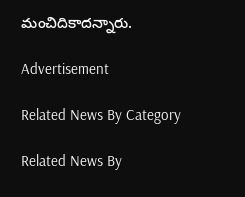మంచిదికాదన్నారు.

Advertisement

Related News By Category

Related News By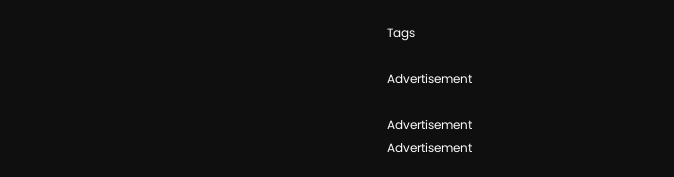Tags

Advertisement

Advertisement
Advertisement